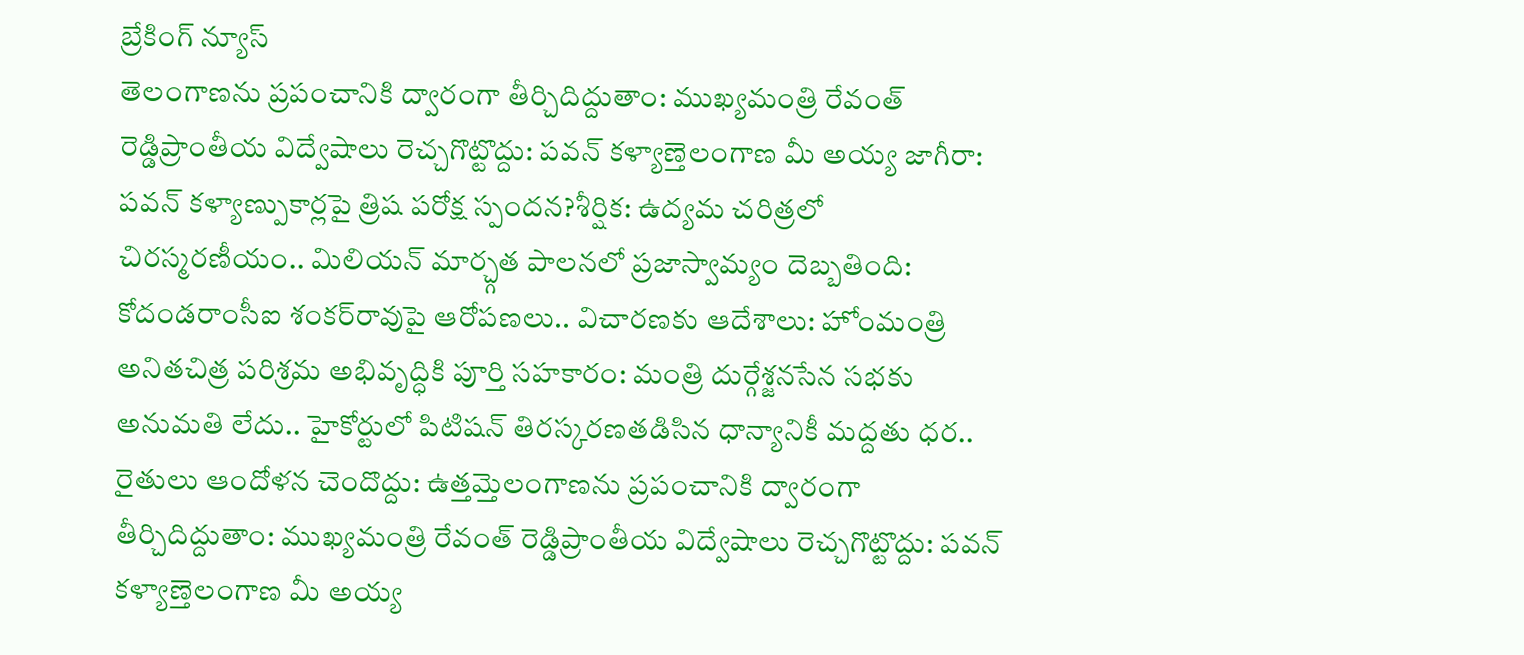బ్రేకింగ్ న్యూస్
తెలంగాణను ప్రపంచానికి ద్వారంగా తీర్చిదిద్దుతాం: ముఖ్యమంత్రి రేవంత్ రెడ్డిప్రాంతీయ విద్వేషాలు రెచ్చగొట్టొద్దు: పవన్ కళ్యాణ్తెలంగాణ మీ అయ్య జాగీరా: పవన్ కళ్యాణ్పుకార్లపై త్రిష పరోక్ష స్పందన?శీర్షిక: ఉద్యమ చరిత్రలో చిరస్మరణీయం.. మిలియన్ మార్చ్గత పాలనలో ప్రజాస్వామ్యం దెబ్బతింది: కోదండరాంసీఐ శంకర్‌రావుపై ఆరోపణలు.. విచారణకు ఆదేశాలు: హోంమంత్రి అనితచిత్ర పరిశ్రమ అభివృద్ధికి పూర్తి సహకారం: మంత్రి దుర్గేశ్జనసేన సభకు అనుమతి లేదు.. హైకోర్టులో పిటిషన్ తిరస్కరణతడిసిన ధాన్యానికీ మద్దతు ధర.. రైతులు ఆందోళన చెందొద్దు: ఉత్తమ్తెలంగాణను ప్రపంచానికి ద్వారంగా తీర్చిదిద్దుతాం: ముఖ్యమంత్రి రేవంత్ రెడ్డిప్రాంతీయ విద్వేషాలు రెచ్చగొట్టొద్దు: పవన్ కళ్యాణ్తెలంగాణ మీ అయ్య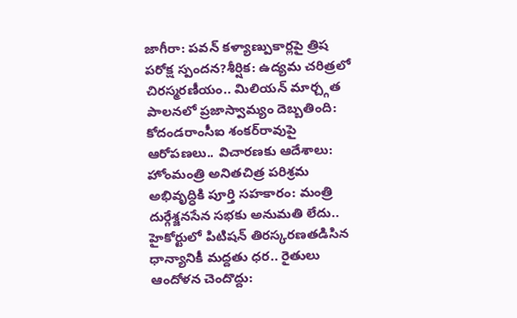జాగీరా: పవన్ కళ్యాణ్పుకార్లపై త్రిష పరోక్ష స్పందన?శీర్షిక: ఉద్యమ చరిత్రలో చిరస్మరణీయం.. మిలియన్ మార్చ్గత పాలనలో ప్రజాస్వామ్యం దెబ్బతింది: కోదండరాంసీఐ శంకర్‌రావుపై ఆరోపణలు.. విచారణకు ఆదేశాలు: హోంమంత్రి అనితచిత్ర పరిశ్రమ అభివృద్ధికి పూర్తి సహకారం: మంత్రి దుర్గేశ్జనసేన సభకు అనుమతి లేదు.. హైకోర్టులో పిటిషన్ తిరస్కరణతడిసిన ధాన్యానికీ మద్దతు ధర.. రైతులు ఆందోళన చెందొద్దు: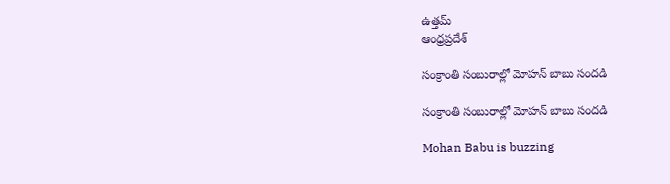ఉత్తమ్
ఆంధ్రప్రదేశ్

సంక్రాంతి సంబురాల్లో మోహన్ బాబు సందడి

సంక్రాంతి సంబురాల్లో మోహన్ బాబు సందడి

Mohan Babu is buzzing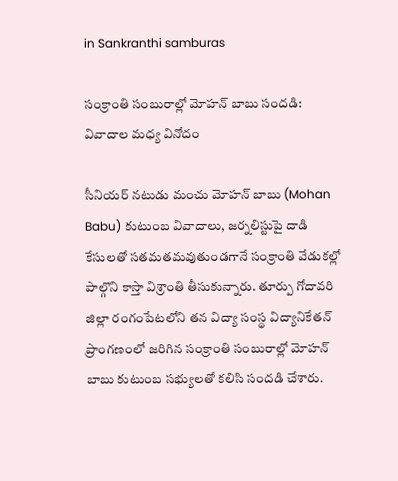in Sankranthi samburas

సంక్రాంతి సంబురాల్లో మోహన్ బాబు సందడి: వివాదాల మధ్య వినోదం

సీనియర్ నటుడు మంచు మోహన్ బాబు (Mohan Babu) కుటుంబ వివాదాలు, జర్నలిస్టుపై దాడి కేసులతో సతమతమవుతుండగానే సంక్రాంతి వేడుకల్లో పాల్గొని కాస్తా విశ్రాంతి తీసుకున్నారు. తూర్పు గోదావరి జిల్లా రంగంపేటలోని తన విద్యా సంస్థ విద్యానికేతన్ ప్రాంగణంలో జరిగిన సంక్రాంతి సంబురాల్లో మోహన్ బాబు కుటుంబ సభ్యులతో కలిసి సందడి చేశారు.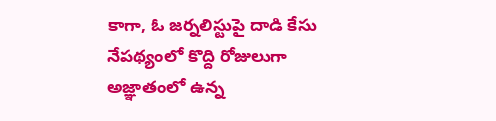కాగా, ఓ జర్నలిస్టుపై దాడి కేసు నేపథ్యంలో కొద్ది రోజులుగా అజ్ఞాతంలో ఉన్న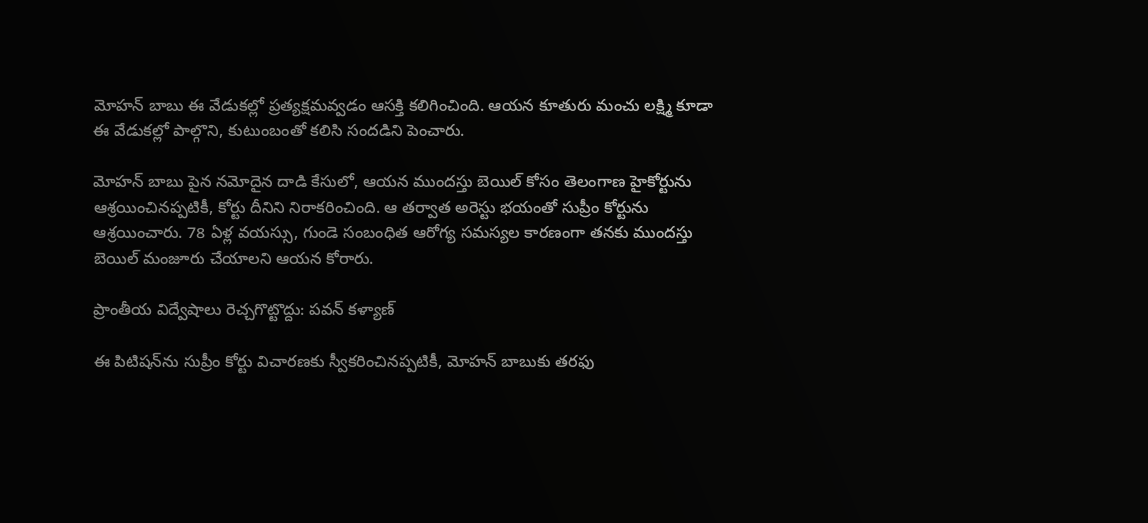మోహన్ బాబు ఈ వేడుకల్లో ప్రత్యక్షమవ్వడం ఆసక్తి కలిగించింది. ఆయన కూతురు మంచు లక్ష్మి కూడా ఈ వేడుకల్లో పాల్గొని, కుటుంబంతో కలిసి సందడిని పెంచారు.

మోహన్ బాబు పైన నమోదైన దాడి కేసులో, ఆయన ముందస్తు బెయిల్ కోసం తెలంగాణ హైకోర్టును ఆశ్రయించినప్పటికీ, కోర్టు దీనిని నిరాకరించింది. ఆ తర్వాత అరెస్టు భయంతో సుప్రీం కోర్టును ఆశ్రయించారు. 78 ఏళ్ల వయస్సు, గుండె సంబంధిత ఆరోగ్య సమస్యల కారణంగా తనకు ముందస్తు బెయిల్ మంజూరు చేయాలని ఆయన కోరారు.

ప్రాంతీయ విద్వేషాలు రెచ్చగొట్టొద్దు: పవన్ కళ్యాణ్

ఈ పిటిషన్‌ను సుప్రీం కోర్టు విచారణకు స్వీకరించినప్పటికీ, మోహన్ బాబుకు తరఫు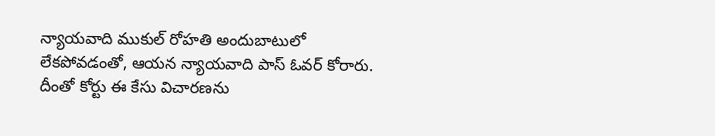న్యాయవాది ముకుల్ రోహతి అందుబాటులో లేకపోవడంతో, ఆయన న్యాయవాది పాస్ ఓవర్ కోరారు. దీంతో కోర్టు ఈ కేసు విచారణను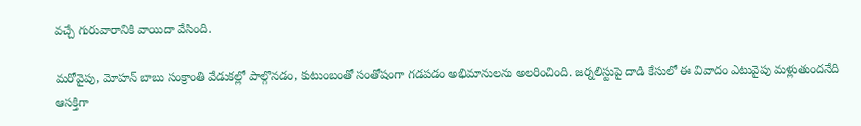వచ్చే గురువారానికి వాయిదా వేసింది.

మరోవైపు, మోహన్ బాబు సంక్రాంతి వేడుకల్లో పాల్గొనడం, కుటుంబంతో సంతోషంగా గడపడం అభిమానులను అలరించింది. జర్నలిస్టుపై దాడి కేసులో ఈ వివాదం ఎటువైపు మళ్లుతుందనేది ఆసక్తిగా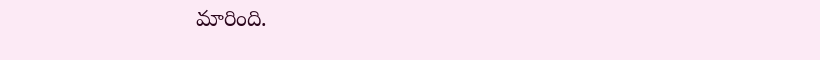మారింది.